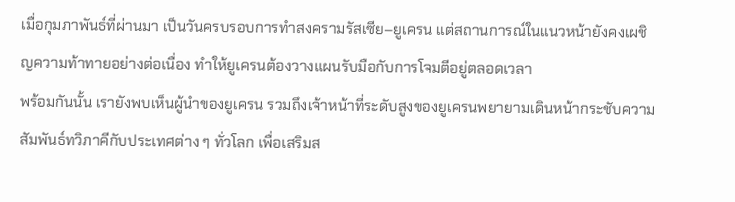เมื่อกุมภาพันธ์ที่ผ่านมา เป็นวันครบรอบการทำสงครามรัสเซีย–ยูเครน แต่สถานการณ์ในแนวหน้ายังคงเผชิญความท้าทายอย่างต่อเนื่อง ทำให้ยูเครนต้องวางแผนรับมือกับการโจมตีอยู่ตลอดเวลา
พร้อมกันนั้น เรายังพบเห็นผู้นำของยูเครน รวมถึงเจ้าหน้าที่ระดับสูงของยูเครนพยายามเดินหน้ากระชับความสัมพันธ์ทวิภาคีกับประเทศต่าง ๆ ทั่วโลก เพื่อเสริมส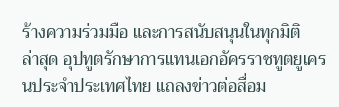ร้างความร่วมมือ และการสนับสนุนในทุกมิติ
ล่าสุด อุปทูตรักษาการแทนเอกอัครราชทูตยูเครนประจำประเทศไทย แถลงข่าวต่อสื่อม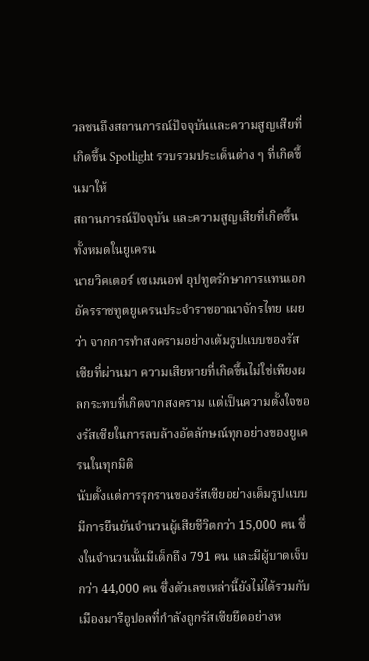วลชนถึงสถานการณ์ปัจจุบันและความสูญเสียที่เกิดขึ้น Spotlight รวบรวมประเด็นต่าง ๆ ที่เกิดขึ้นมาให้
สถานการณ์ปัจจุบัน และความสูญเสียที่เกิดขึ้นทั้งหมดในยูเครน
นายวิคเตอร์ เซเมนอฟ อุปทูตรักษาการแทนเอกอัครราชทูตยูเครนประจำราชอาณาจักรไทย เผยว่า จากการทำสงครามอย่างเต้มรูปแบบของรัสเซียที่ผ่านมา ความเสียหายที่เกิดขึ้นไม่ใช่เพียงผลกระทบที่เกิดจากสงคราม แต่เป็นความตั้งใจของรัสเซียในการลบล้างอัตลักษณ์ทุกอย่างของยูเครนในทุกมิติ
นับตั้งแต่การรุกรานของรัสเซียอย่างเต็มรูปแบบ มีการยืนยันจำนวนผู้เสียชีวิตกว่า 15,000 คน ซึ่งในจำนวนนั้นมีเด็กถึง 791 คน และมีผู้บาดเจ็บกว่า 44,000 คน ซึ่งตัวเลขเหล่านี้ยังไม่ได้รวมกับเมืองมารีอูปอลที่กำลังถูกรัสเซียยึดอย่างห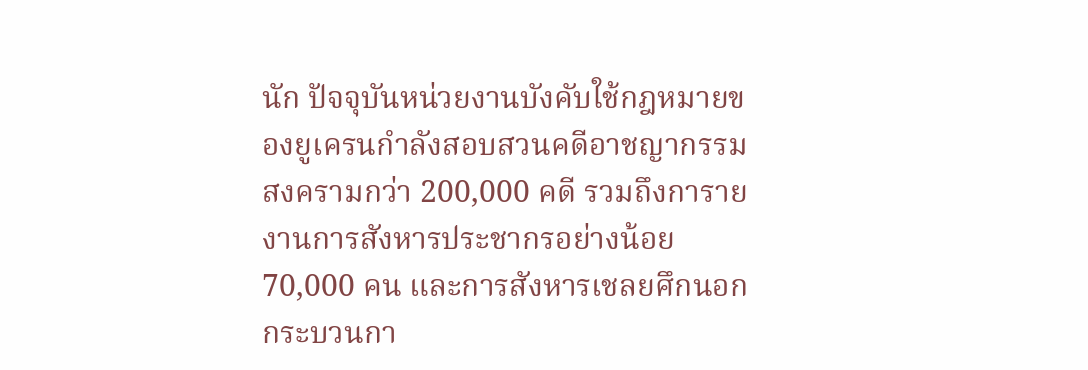นัก ปัจจุบันหน่วยงานบังคับใช้กฎหมายของยูเครนกำลังสอบสวนคดีอาชญากรรมสงครามกว่า 200,000 คดี รวมถึงการายงานการสังหารประชากรอย่างน้อย 70,000 คน และการสังหารเชลยศึกนอกกระบวนกา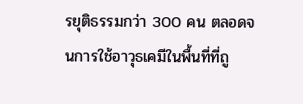รยุติธรรมกว่า 300 คน ตลอดจนการใช้อาวุธเคมีในพื้นที่ที่ถู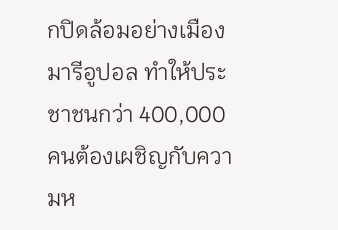กปิดล้อมอย่างเมืองมารีอูปอล ทำให้ประชาชนกว่า 400,000 คนต้องเผชิญกับความห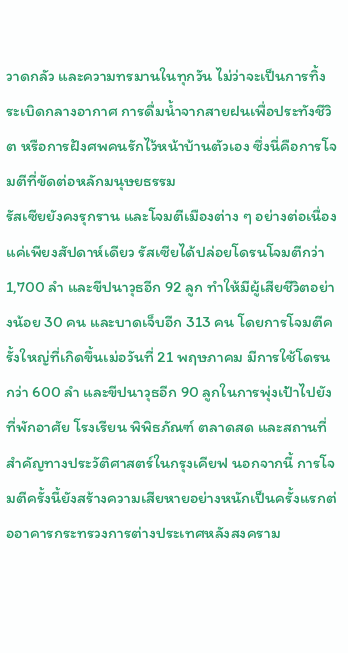วาดกลัว และความทรมานในทุกวัน ไม่ว่าจะเป็นการทิ้งระเบิดกลางอากาศ การดื่มน้ำจากสายฝนเพื่อประทังชีวิต หรือการฝังศพคนรักไว้หน้าบ้านตัวเอง ซึ่งนี่คือการโจมตีที่ขัดต่อหลักมนุษยธรรม
รัสเซียยังคงรุกราน และโจมตีเมืองต่าง ๆ อย่างต่อเนื่อง แค่เพียงสัปดาห์เดียว รัสเซียได้ปล่อยโดรนโจมตีกว่า 1,700 ลำ และขีปนาวุธอีก 92 ลูก ทำให้มีผู้เสียชีวิตอย่างน้อย 30 คน และบาดเจ็บอีก 313 คน โดยการโจมตีครั้งใหญ่ที่เกิดขึ้นเม่อวันที่ 21 พฤษภาคม มีการใช้โดรนกว่า 600 ลำ และขีปนาวุธอีก 90 ลูกในการพุ่งเป้าไปยังที่พักอาศัย โรงเรียน พิพิธภัณฑ์ ตลาดสด และสถานที่สำคัญทางประวัติศาสตร์ในกรุงเคียฟ นอกจากนี้ การโจมตีครั้งนี้ยังสร้างความเสียหายอย่างหนักเป็นครั้งแรกต่ออาคารกระทรวงการต่างประเทศหลังสงคราม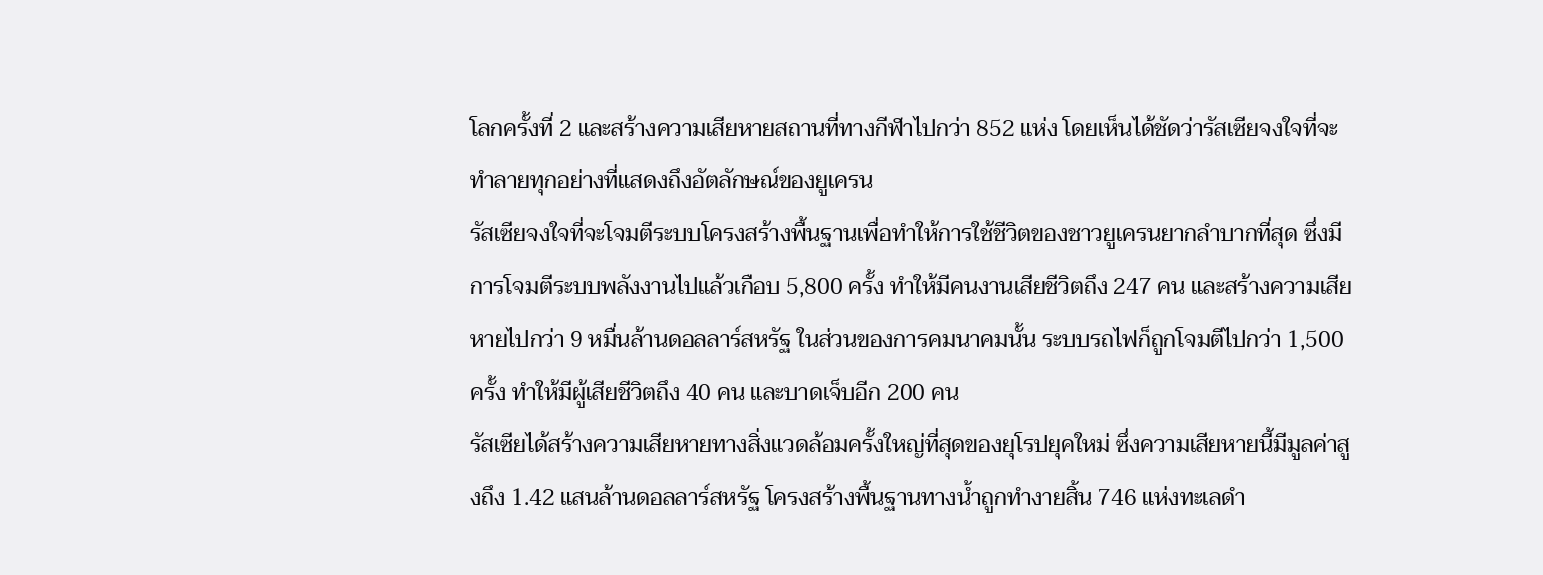โลกครั้งที่ 2 และสร้างความเสียหายสถานที่ทางกีฬาไปกว่า 852 แห่ง โดยเห็นได้ชัดว่ารัสเซียจงใจที่จะทำลายทุกอย่างที่แสดงถึงอัตลักษณ์ของยูเครน
รัสเซียจงใจที่จะโจมตีระบบโครงสร้างพื้นฐานเพื่อทำให้การใช้ชีวิตของชาวยูเครนยากลำบากที่สุด ซึ่งมีการโจมตีระบบพลังงานไปแล้วเกือบ 5,800 ครั้ง ทำให้มีคนงานเสียชีวิตถึง 247 คน และสร้างความเสียหายไปกว่า 9 หมื่นล้านดอลลาร์สหรัฐ ในส่วนของการคมนาคมนั้น ระบบรถไฟก็ถูกโจมตีไปกว่า 1,500 ครั้ง ทำให้มีผู้เสียชีวิตถึง 40 คน และบาดเจ็บอีก 200 คน
รัสเซียได้สร้างความเสียหายทางสิ่งแวดล้อมครั้งใหญ่ที่สุดของยุโรปยุคใหม่ ซึ่งความเสียหายนี้มีมูลค่าสูงถึง 1.42 แสนล้านดอลลาร์สหรัฐ โครงสร้างพื้นฐานทางน้ำถูกทำงายสิ้น 746 แห่งทะเลดำ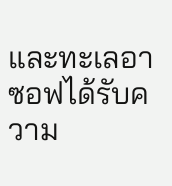และทะเลอาซอฟได้รับความ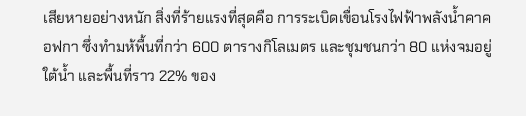เสียหายอย่างหนัก สิ่งที่ร้ายแรงที่สุดคือ การระเบิดเขื่อนโรงไฟฟ้าพลังน้ำคาคอฟกา ซึ่งทำมห้พื้นที่กว่า 600 ตารางกิโลเมตร และชุมชนกว่า 80 แห่งจมอยู่ใต้น้ำ และพื้นที่ราว 22% ของ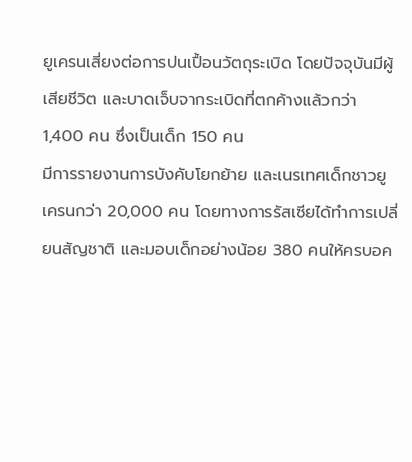ยูเครนเสี่ยงต่อการปนเปื้อนวัตถุระเบิด โดยปัจจุบันมีผู้เสียชีวิต และบาดเจ็บจากระเบิดที่ตกค้างแล้วกว่า 1,400 คน ซึ่งเป็นเด็ก 150 คน
มีการรายงานการบังคับโยกย้าย และเนรเทศเด็กชาวยูเครนกว่า 20,000 คน โดยทางการรัสเซียได้ทำการเปลี่ยนสัญชาติ และมอบเด็กอย่างน้อย 380 คนให้ครบอค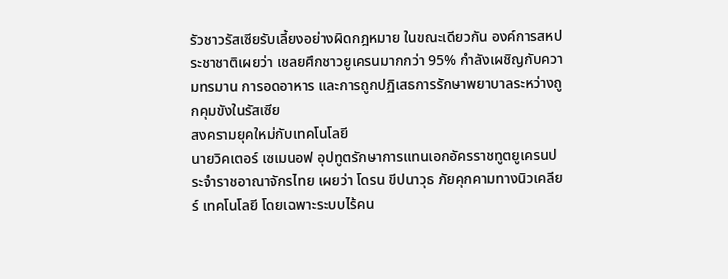รัวชาวรัสเซียรับเลี้ยงอย่างผิดกฎหมาย ในขณะเดียวกัน องค์การสหประชาชาติเผยว่า เชลยศึกชาวยูเครนมากกว่า 95% กำลังเผชิญกับความทรมาน การอดอาหาร และการถูกปฏิเสธการรักษาพยาบาลระหว่างถูกคุมขังในรัสเซีย
สงครามยุคใหม่กับเทคโนโลยี
นายวิคเตอร์ เซเมนอฟ อุปทูตรักษาการแทนเอกอัครราชทูตยูเครนประจำราชอาณาจักรไทย เผยว่า โดรน ขีปนาวุธ ภัยคุกคามทางนิวเคลียร์ เทคโนโลยี โดยเฉพาะระบบไร้คน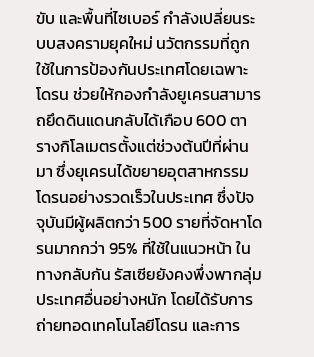ขับ และพื้นที่ไซเบอร์ กำลังเปลี่ยนระบบสงครามยุคใหม่ นวัตกรรมที่ถูกใช้ในการป้องกันประเทศโดยเฉพาะโดรน ช่วยให้กองกำลังยูเครนสามารถยึดดินแดนกลับได้เกือบ 600 ตารางกิโลเมตรตั้งแต่ช่วงต้นปีที่ผ่านมา ซึ่งยุเครนได้ขยายอุตสาหกรรมโดรนอย่างรวดเร็วในประเทศ ซึ่งปัจจุบันมีผู้ผลิตกว่า 500 รายที่จัดหาโดรนมากกว่า 95% ที่ใช้ในแนวหน้า ในทางกลับกัน รัสเซียยังคงพึ่งพากลุ่มประเทศอื่นอย่างหนัก โดยได้รับการถ่ายทอดเทคโนโลยีโดรน และการ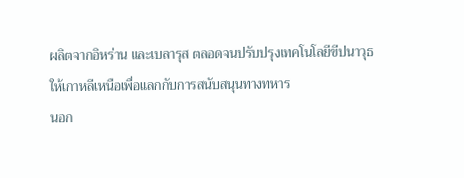ผลิตจากอิหร่าน และเบลารุส ตลอดจนปรับปรุงเทคโนโลยีขีปนาวุธให้เกาหลีเหนือเพื่อแลกกับการสนับสนุนทางทหาร
นอก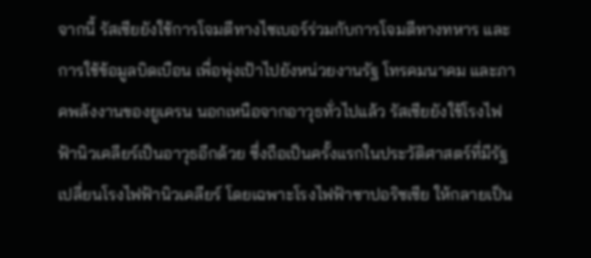จากนี้ รัสเซียยังใช้การโจมตีทางไซเบอร์ร่วมกับการโจมตีทางทหาร และการใช้ข้อมูลบิดเบือน เพื่อพุ่งเป้าไปยังหน่วยงานรัฐ โทรคมนาคม และภาคพลังงานของยูเครน นอกเหนือจากอาวุธทั่วไปแล้ว รัสเซียยังใช้โรงไฟฟ้านิวเคลียร์เป็นอาวุธอีกด้วย ซึ่งถือเป็นครั้งแรกในประวัติศาสตร์ที่มีรัฐเปลี่ยนโรงไฟฟ้านิวเคลียร์ โดยเฉพาะโรงไฟฟ้าซาปอริซเซีย ให้กลายเป็น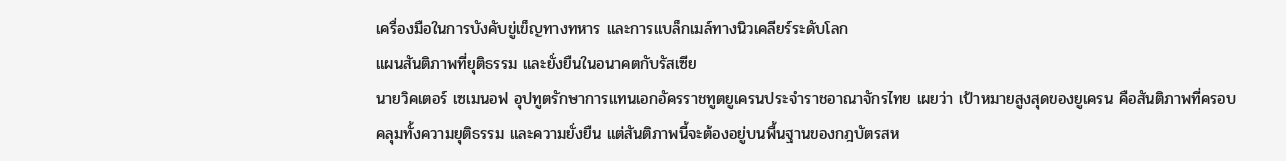เครื่องมือในการบังคับขู่เข็ญทางทหาร และการแบล็กเมล์ทางนิวเคลียร์ระดับโลก
แผนสันติภาพที่ยุติธรรม และยั่งยืนในอนาคตกับรัสเซีย
นายวิคเตอร์ เซเมนอฟ อุปทูตรักษาการแทนเอกอัครราชทูตยูเครนประจำราชอาณาจักรไทย เผยว่า เป้าหมายสูงสุดของยูเครน คือสันติภาพที่ครอบคลุมทั้งความยุติธรรม และความยั่งยืน แต่สันติภาพนี้จะต้องอยู่บนพื้นฐานของกฎบัตรสห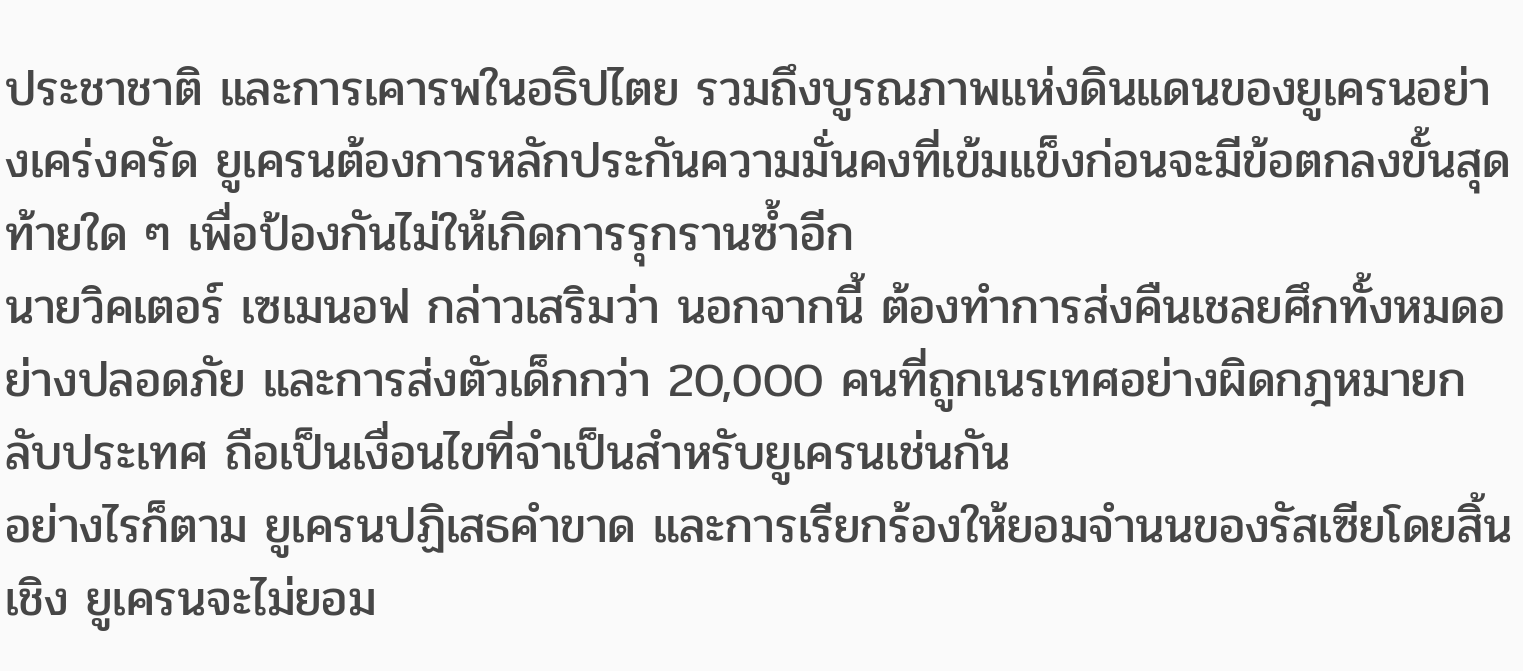ประชาชาติ และการเคารพในอธิปไตย รวมถึงบูรณภาพแห่งดินแดนของยูเครนอย่างเคร่งครัด ยูเครนต้องการหลักประกันความมั่นคงที่เข้มแข็งก่อนจะมีข้อตกลงขั้นสุดท้ายใด ๆ เพื่อป้องกันไม่ให้เกิดการรุกรานซ้ำอีก
นายวิคเตอร์ เซเมนอฟ กล่าวเสริมว่า นอกจากนี้ ต้องทำการส่งคืนเชลยศึกทั้งหมดอย่างปลอดภัย และการส่งตัวเด็กกว่า 20,000 คนที่ถูกเนรเทศอย่างผิดกฎหมายกลับประเทศ ถือเป็นเงื่อนไขที่จำเป็นสำหรับยูเครนเช่นกัน
อย่างไรก็ตาม ยูเครนปฏิเสธคำขาด และการเรียกร้องให้ยอมจำนนของรัสเซียโดยสิ้นเชิง ยูเครนจะไม่ยอม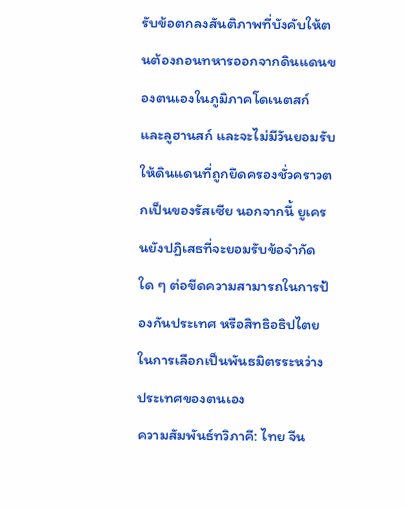รับข้อตกลงสันติภาพที่บังคับให้ตนต้องถอนทหารออกจากดินแดนของตนเองในภูมิภาคโดเนตสก์ และลูฮานสก์ และจะไม่มีวันยอมรับให้ดินแดนที่ถูกยึดครองชั่วคราวตกเป็นของรัสเซีย นอกจากนี้ ยูเครนยังปฏิเสธที่จะยอมรับข้อจำกัดใด ๆ ต่อขีดความสามารถในการป้องกันประเทศ หรือสิทธิอธิปไตยในการเลือกเป็นพันธมิตรระหว่างประเทศของตนเอง
ความสัมพันธ์ทวิภาคี: ไทย จีน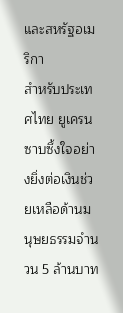และสหรัฐอเมริกา
สำหรับประเทศไทย ยูเครนซาบซึ้งใจอย่างยิ่งต่อเงินช่วยเหลือด้านมนุษยธรรมจำนวน 5 ล้านบาท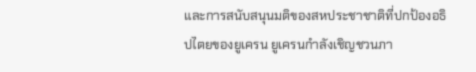และการสนับสนุนมติของสหประชาชาติที่ปกป้องอธิปไตยของยูเครน ยูเครนกำลังเชิญชวนภา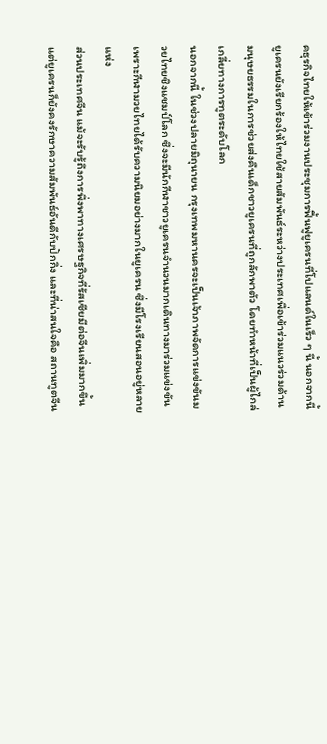คธุรกิจไทยให้เข้าร่วมงานประชุมการฟื้นฟูยูเครนที่โปแลนด์ในเร็ว ๆ นี้ นอกจากนี้ ยูเครนยังเรียกร้องให้ไทยใช้สายสัมพันธ์ระหว่างประเทศเพื่อเข้าร่วมแนวร่วมด้านมนุษยธรรมในการช่วยส่งคืนเด็กชาวยูเครนที่ถูกลักพาตัว โดยทำหน้าที่เป็นผู้ไกล่เกลี่ยทางการทูตระดับโลก
นอกจากนี้ ในช่วงปลายมิถุนายน กรุงเทพมหานครจะเป็นเจ้าภาพจัดการแข่งขันมวยไทยชิงแชมป์โลก ซึ่งจะมีนักกีฬาชาวยูเครนจำนวนมากเดินทางมาร่วมแข่งขัน เพราะกีฬามวยไทยได้รับความนิยมอย่างมากในยูเครน ซึ่งมีโรงเรียนสอนอยู่หลายแห่ง
ส่วนประเทศจีน แม้จะรับรู้ถึงการพึ่งพาทางเศรษฐกิจที่รัสเซียมีต่อจีนเพิ่มมากขึ้น แต่ยูเครนก็ยังคงรักษาความสัมพันธ์อันดีกับปักกิ่ง และที่น่าสนใจคือ สถานทูตจีน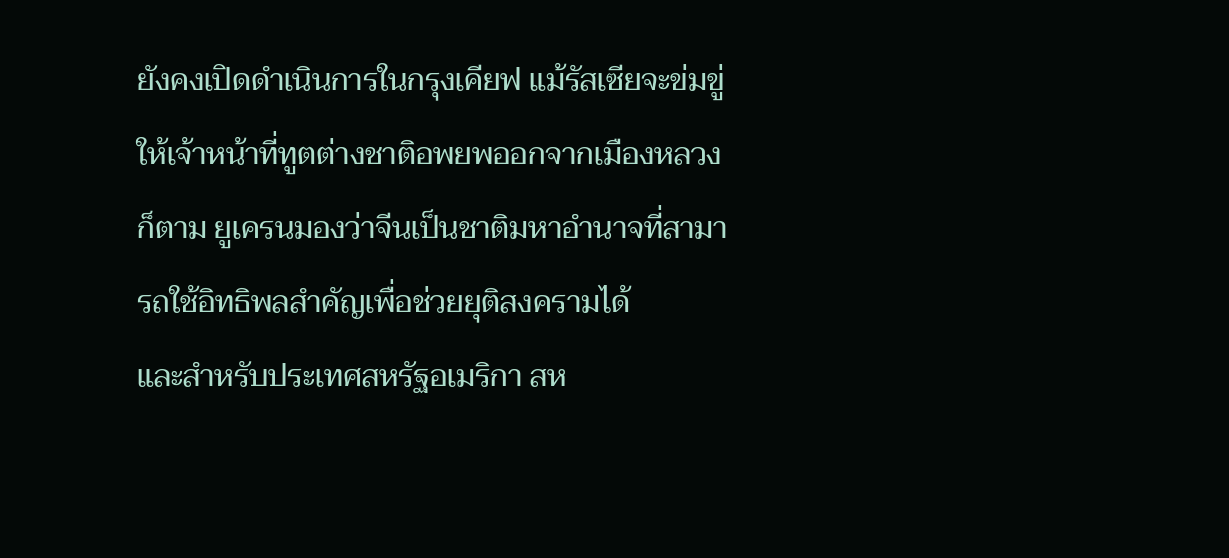ยังคงเปิดดำเนินการในกรุงเคียฟ แม้รัสเซียจะข่มขู่ให้เจ้าหน้าที่ทูตต่างชาติอพยพออกจากเมืองหลวงก็ตาม ยูเครนมองว่าจีนเป็นชาติมหาอำนาจที่สามารถใช้อิทธิพลสำคัญเพื่อช่วยยุติสงครามได้
และสำหรับประเทศสหรัฐอเมริกา สห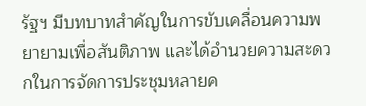รัฐฯ มีบทบาทสำคัญในการขับเคลื่อนความพยายามเพื่อสันติภาพ และได้อำนวยความสะดวกในการจัดการประชุมหลายค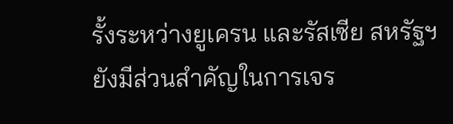รั้งระหว่างยูเครน และรัสเซีย สหรัฐฯ ยังมีส่วนสำคัญในการเจร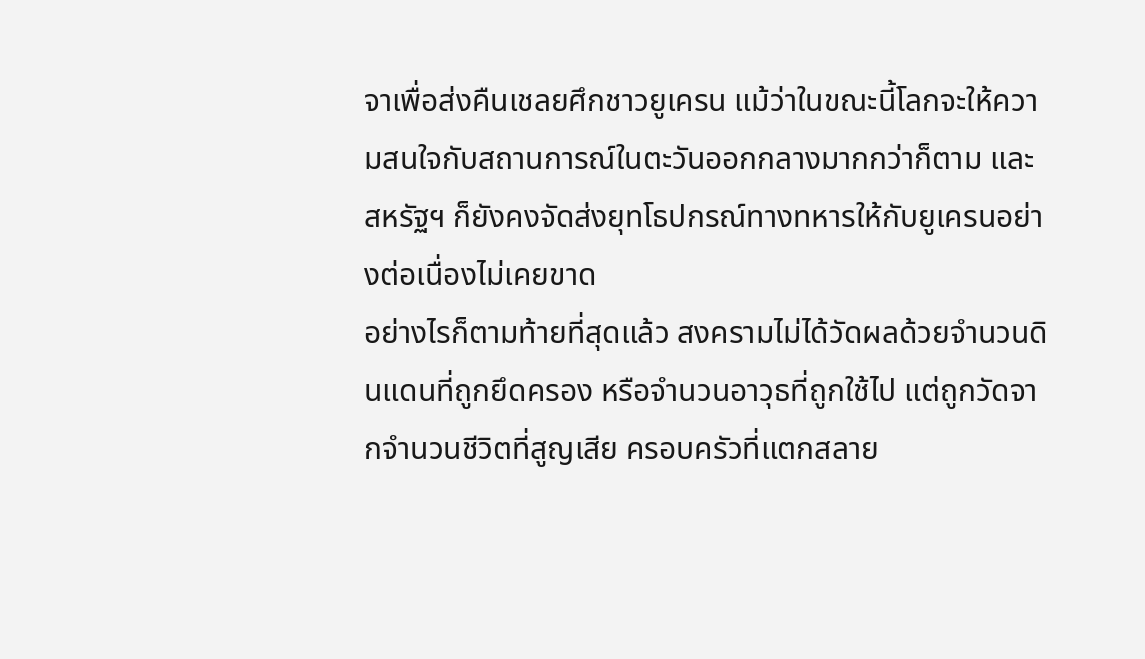จาเพื่อส่งคืนเชลยศึกชาวยูเครน แม้ว่าในขณะนี้โลกจะให้ความสนใจกับสถานการณ์ในตะวันออกกลางมากกว่าก็ตาม และสหรัฐฯ ก็ยังคงจัดส่งยุทโธปกรณ์ทางทหารให้กับยูเครนอย่างต่อเนื่องไม่เคยขาด
อย่างไรก็ตามท้ายที่สุดแล้ว สงครามไม่ได้วัดผลด้วยจำนวนดินแดนที่ถูกยึดครอง หรือจำนวนอาวุธที่ถูกใช้ไป แต่ถูกวัดจากจำนวนชีวิตที่สูญเสีย ครอบครัวที่แตกสลาย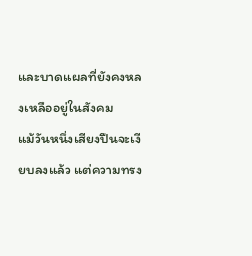และบาดแผลที่ยังคงหลงเหลืออยู่ในสังคม
แม้วันหนึ่งเสียงปืนจะเงียบลงแล้ว แต่ความทรง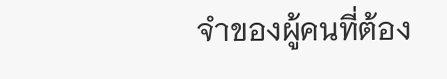จำของผู้คนที่ต้อง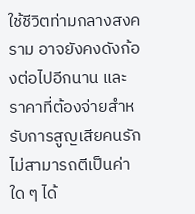ใช้ชีวิตท่ามกลางสงคราม อาจยังคงดังก้องต่อไปอีกนาน และราคาที่ต้องจ่ายสำหรับการสูญเสียคนรัก ไม่สามารถตีเป็นค่าใด ๆ ได้